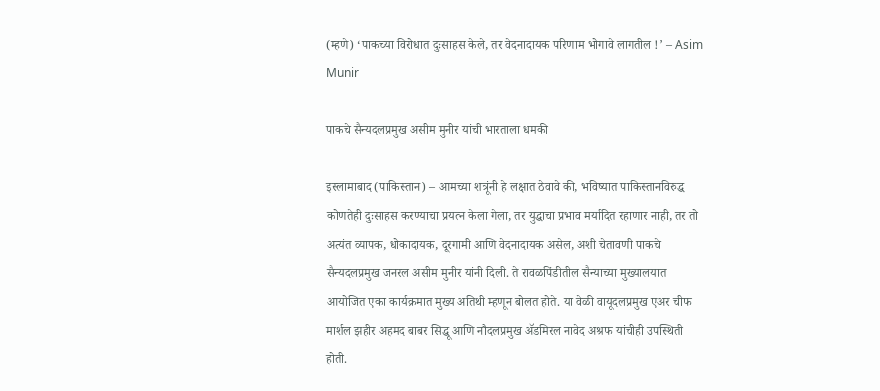(म्हणे) ‘पाकच्या विरोधात दुःसाहस केले, तर वेदनादायक परिणाम भोगावे लागतील !’ – Asim Munir

पाकचे सैन्यदलप्रमुख असीम मुनीर यांची भारताला धमकी

इस्लामाबाद (पाकिस्तान) – आमच्या शत्रूंनी हे लक्षात ठेवावे की, भविष्यात पाकिस्तानविरुद्ध कोणतेही दुःसाहस करण्याचा प्रयत्न केला गेला, तर युद्धाचा प्रभाव मर्यादित रहाणार नाही, तर तो अत्यंत व्यापक, धोकादायक, दूरगामी आणि वेदनादायक असेल, अशी चेतावणी पाकचे सैन्यदलप्रमुख जनरल असीम मुनीर यांनी दिली. ते रावळपिंडीतील सैन्याच्या मुख्यालयात आयोजित एका कार्यक्रमात मुख्य अतिथी म्हणून बोलत होते. या वेळी वायूदलप्रमुख एअर चीफ मार्शल झहीर अहमद बाबर सिद्धू आणि नौदलप्रमुख ॲडमिरल नावेद अश्रफ यांचीही उपस्थिती होती.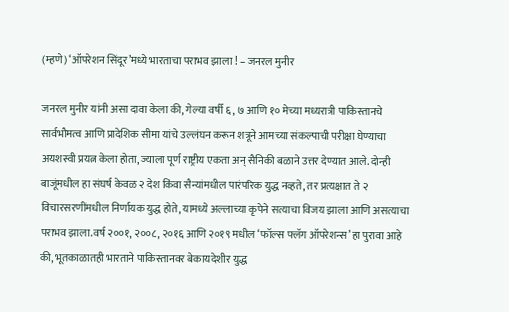(म्हणे) ‘ऑपरेशन सिंदूर’मध्ये भारताचा पराभव झाला ! – जनरल मुनीर

जनरल मुनीर यांनी असा दावा केला की, गेल्या वर्षी ६, ७ आणि १० मेच्या मध्यरात्री पाकिस्तानचे सार्वभौमत्व आणि प्रादेशिक सीमा यांचे उल्लंघन करून शत्रूने आमच्या संकल्पाची परीक्षा घेण्याचा अयशस्वी प्रयत्न केला होता, ज्याला पूर्ण राष्ट्रीय एकता अन् सैनिकी बळाने उत्तर देण्यात आले. दोन्ही बाजूंमधील हा संघर्ष केवळ २ देश किंवा सैन्यांमधील पारंपरिक युद्ध नव्हते, तर प्रत्यक्षात ते २ विचारसरणींमधील निर्णायक युद्ध होते, यामध्ये अल्लाच्या कृपेने सत्याचा विजय झाला आणि असत्याचा पराभव झाला.वर्ष २००१, २००८, २०१६ आणि २०१९ मधील ‘फॉल्स फ्लॅग ऑपरेशन्स’ हा पुरावा आहे की, भूतकाळातही भारताने पाकिस्तानवर बेकायदेशीर युद्ध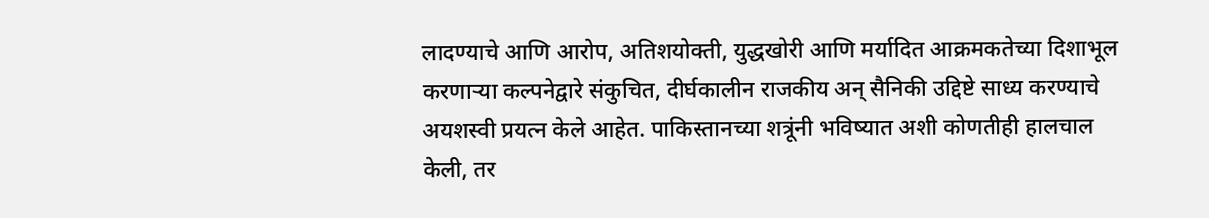लादण्याचे आणि आरोप, अतिशयोक्ती, युद्धखोरी आणि मर्यादित आक्रमकतेच्या दिशाभूल करणार्‍या कल्पनेद्वारे संकुचित, दीर्घकालीन राजकीय अन् सैनिकी उद्दिष्टे साध्य करण्याचे अयशस्वी प्रयत्न केले आहेत. पाकिस्तानच्या शत्रूंनी भविष्यात अशी कोणतीही हालचाल केली, तर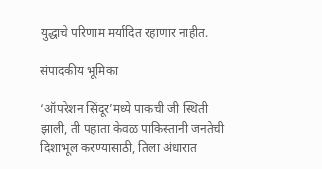युद्धाचे परिणाम मर्यादित रहाणार नाहीत.

संपादकीय भूमिका

‘ऑपरेशन सिंदूर’मध्ये पाकची जी स्थिती झाली, ती पहाता केवळ पाकिस्तानी जनतेची दिशाभूल करण्यासाठी, तिला अंधारात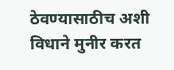ठेवण्यासाठीच अशी विधाने मुनीर करत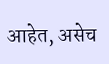आहेत, असेच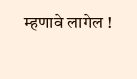म्हणावे लागेल !